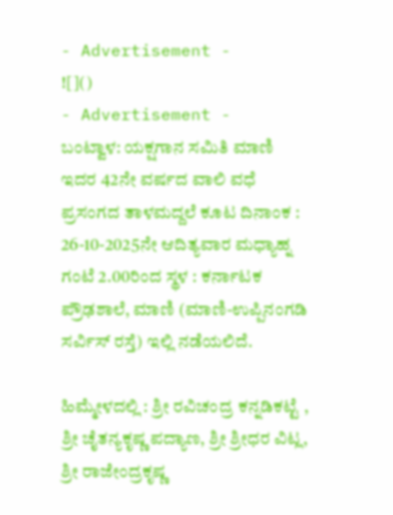- Advertisement -
![]()
- Advertisement -
ಬಂಟ್ವಾಳ: ಯಕ್ಷಗಾನ ಸಮಿತಿ ಮಾಣಿ ಇದರ 42ನೇ ವರ್ಷದ ವಾಲಿ ವಧೆ ಪ್ರಸಂಗದ ತಾಳಮದ್ದಲೆ ಕೂಟ ದಿನಾಂಕ : 26-10-2025ನೇ ಆದಿತ್ಯವಾರ ಮಧ್ಯಾಹ್ನ ಗಂಟೆ 2.00ರಿಂದ ಸ್ಥಳ : ಕರ್ನಾಟಕ ಪ್ರೌಢಶಾಲೆ, ಮಾಣಿ (ಮಾಣಿ-ಉಪ್ಪಿನಂಗಡಿ ಸರ್ವಿಸ್ ರಸ್ತೆ) ಇಲ್ಲಿ ನಡೆಯಲಿದೆ.

ಹಿಮ್ಮೇಳದಲ್ಲಿ : ಶ್ರೀ ರವಿಚಂದ್ರ ಕನ್ನಡಿಕಟ್ಟೆ , ಶ್ರೀ ಚೈತನ್ಯಕೃಷ್ಣ ಪದ್ಯಾಣ, ಶ್ರೀ ಶ್ರೀಧರ ವಿಟ್ಲ, ಶ್ರೀ ರಾಜೇಂದ್ರಕೃಷ್ಣ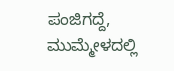ಪಂಜಿಗದ್ದೆ, ಮುಮ್ಮೇಳದಲ್ಲಿ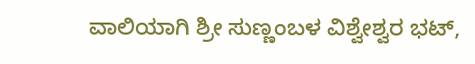ವಾಲಿಯಾಗಿ ಶ್ರೀ ಸುಣ್ಣಂಬಳ ವಿಶ್ವೇಶ್ವರ ಭಟ್,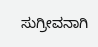ಸುಗ್ರೀವನಾಗಿ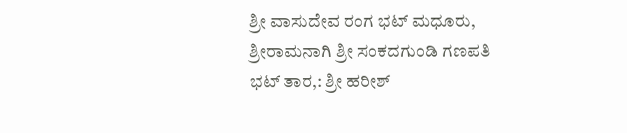ಶ್ರೀ ವಾಸುದೇವ ರಂಗ ಭಟ್ ಮಧೂರು, ಶ್ರೀರಾಮನಾಗಿ ಶ್ರೀ ಸಂಕದಗುಂಡಿ ಗಣಪತಿ ಭಟ್ ತಾರ,: ಶ್ರೀ ಹರೀಶ್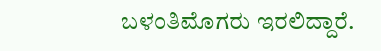ಬಳಂತಿಮೊಗರು ಇರಲಿದ್ದಾರೆ.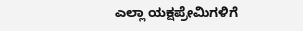ಎಲ್ಲಾ ಯಕ್ಷಪ್ರೇಮಿಗಳಿಗೆ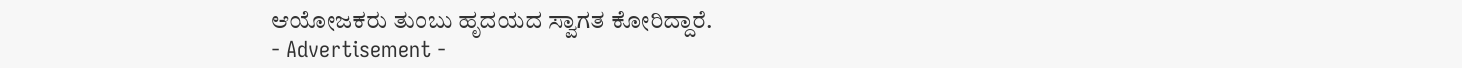ಆಯೋಜಕರು ತುಂಬು ಹೃದಯದ ಸ್ವಾಗತ ಕೋರಿದ್ದಾರೆ.
- Advertisement -